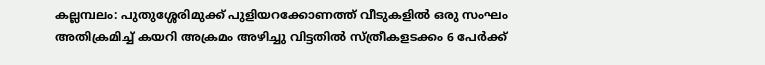കല്ലമ്പലം: പുതുശ്ശേരിമുക്ക് പുളിയറക്കോണത്ത് വീടുകളിൽ ഒരു സംഘം അതിക്രമിച്ച് കയറി അക്രമം അഴിച്ചു വിട്ടതിൽ സ്ത്രീകളടക്കം 6 പേർക്ക്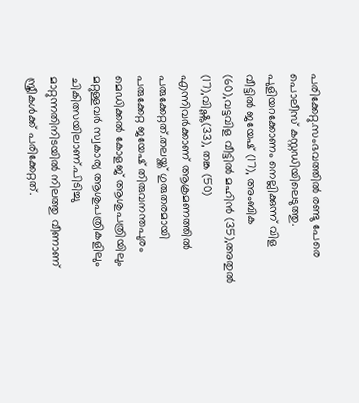പരിക്കേറ്റു.സംഭവത്തിൽ രണ്ടു പേരെ പൊലീസ് കസ്റ്റഡിയിലെടുത്തു. പുളിയറക്കോണം നെല്ലിക്കുന്ന് വിള വീട്ടിൽ ജയേഷ് (17), അംബിക (60),വട്ടവിള വീട്ടിൽ മഹിൻ (35),അതുൽ (17),വിഷ്ണു(33), തങ്ക (50) എന്നിവർക്കാണ് ആക്രമണത്തിൽ പരുക്കേറ്റത്.തലയ്ക്ക് ഗുരുതരമായി പരുക്കേറ്റ ജയേഷ് തിരുവനന്തപുരം മെഡിക്കൽ കോളജ് ആശുപത്രിയിലും മറ്റുള്ളവർ സ്വകാര്യ ആശുപത്രികളിലും ചികിത്സയിലാണ്.പിടിച്ചു മാറ്റുന്നതിനിടയിൽ നിലത്തു വീണാണ് സ്ത്രീകൾക്ക് പരിക്കേറ്റത്.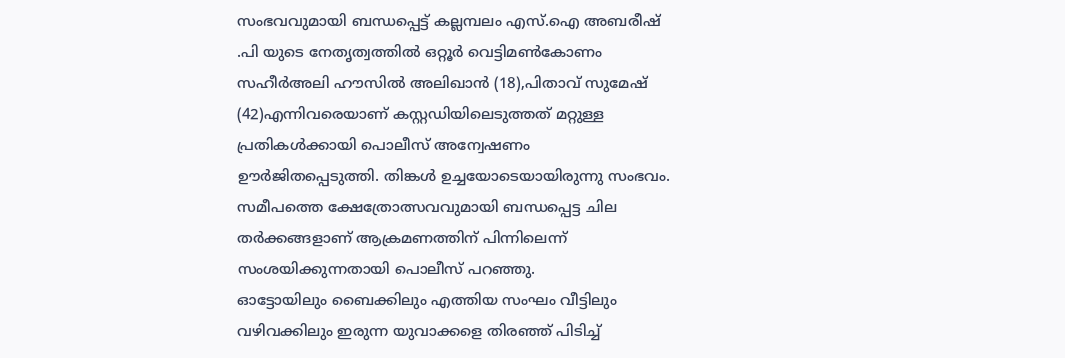സംഭവവുമായി ബന്ധപ്പെട്ട് കല്ലമ്പലം എസ്.ഐ അബരീഷ് .പി യുടെ നേതൃത്വത്തിൽ ഒറ്റൂർ വെട്ടിമൺകോണം സഹീർഅലി ഹൗസിൽ അലിഖാൻ (18),പിതാവ് സുമേഷ് (42)എന്നിവരെയാണ് കസ്റ്റഡിയിലെടുത്തത് മറ്റുള്ള പ്രതികൾക്കായി പൊലീസ് അന്വേഷണം ഊർജിതപ്പെടുത്തി. തിങ്കൾ ഉച്ചയോടെയായിരുന്നു സംഭവം. സമീപത്തെ ക്ഷേത്രോത്സവവുമായി ബന്ധപ്പെട്ട ചില തർക്കങ്ങളാണ് ആക്രമണത്തിന് പിന്നിലെന്ന് സംശയിക്കുന്നതായി പൊലീസ് പറഞ്ഞു.
ഓട്ടോയിലും ബൈക്കിലും എത്തിയ സംഘം വീട്ടിലും വഴിവക്കിലും ഇരുന്ന യുവാക്കളെ തിരഞ്ഞ് പിടിച്ച്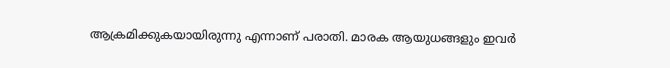ആക്രമിക്കുകയായിരുന്നു എന്നാണ് പരാതി. മാരക ആയുധങ്ങളും ഇവർ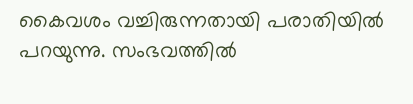കൈവശം വച്ചിരുന്നതായി പരാതിയിൽ പറയുന്നു. സംഭവത്തിൽ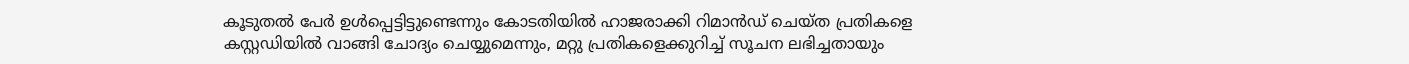കൂടുതൽ പേർ ഉൾപ്പെട്ടിട്ടുണ്ടെന്നും കോടതിയിൽ ഹാജരാക്കി റിമാൻഡ് ചെയ്ത പ്രതികളെ കസ്റ്റഡിയിൽ വാങ്ങി ചോദ്യം ചെയ്യുമെന്നും, മറ്റു പ്രതികളെക്കുറിച്ച് സൂചന ലഭിച്ചതായും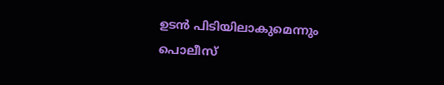ഉടൻ പിടിയിലാകുമെന്നും പൊലീസ്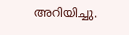അറിയിച്ചു.